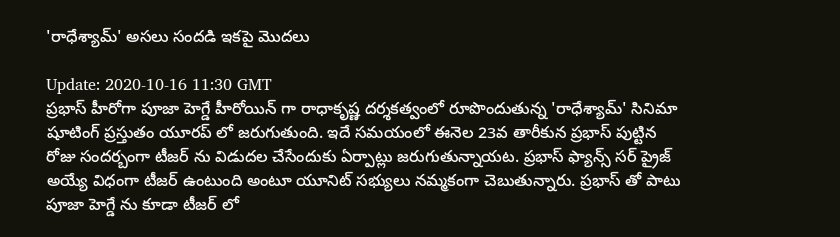'రాధేశ్యామ్‌' అసలు సందడి ఇకపై మొదలు

Update: 2020-10-16 11:30 GMT
ప్రభాస్‌ హీరోగా పూజా హెగ్డే హీరోయిన్‌ గా రాధాకృష్ణ దర్శకత్వంలో రూపొందుతున్న 'రాధేశ్యామ్‌' సినిమా షూటింగ్‌ ప్రస్తుతం యూరప్‌ లో జరుగుతుంది. ఇదే సమయంలో ఈనెల 23వ తారీకున ప్రభాస్‌ పుట్టిన రోజు సందర్బంగా టీజర్‌ ను విడుదల చేసేందుకు ఏర్పాట్లు జరుగుతున్నాయట. ప్రభాస్‌ ఫ్యాన్స్‌ సర్‌ ప్రైజ్‌ అయ్యే విధంగా టీజర్‌ ఉంటుంది అంటూ యూనిట్‌ సభ్యులు నమ్మకంగా చెబుతున్నారు. ప్రభాస్‌ తో పాటు పూజా హెగ్డే ను కూడా టీజర్‌ లో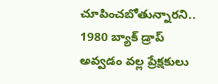చూపించబోతున్నారని.. 1980 బ్యాక్‌ డ్రాప్‌ అవ్వడం వల్ల ప్రేక్షకులు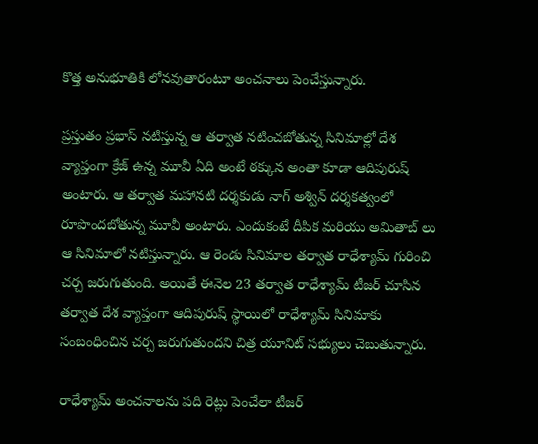కొత్త అనుభూతికి లోనవుతారంటూ అంచనాలు పెంచేస్తున్నారు.

ప్రస్తుతం ప్రభాస్‌ నటిస్తున్న ఆ తర్వాత నటించబోతున్న సినిమాల్లో దేశ వ్యాప్తంగా క్రేజ్‌ ఉన్న మూవీ ఏది అంటే ఠక్కున అంతా కూడా ఆదిపురుష్‌ అంటారు. ఆ తర్వాత మహానటి దర్శకుడు నాగ్‌ అశ్విన్‌ దర్శకత్వంలో రూపొందబోతున్న మూవీ అంటారు. ఎందుకంటే దీపిక మరియు అమితాబ్‌ లు ఆ సినిమాలో నటిస్తున్నారు. ఆ రెండు సినిమాల తర్వాత రాధేశ్యామ్‌ గురించి చర్చ జరుగుతుంది. అయితే ఈనెల 23 తర్వాత రాధేశ్యామ్‌ టీజర్‌ చూసిన తర్వాత దేశ వ్యాప్తంగా ఆదిపురుష్‌ స్థాయిలో రాధేశ్యామ్‌ సినిమాకు సంబంధించిన చర్చ జరుగుతుందని చిత్ర యూనిట్‌ సభ్యులు చెబుతున్నారు.

రాధేశ్యామ్‌ అంచనాలను పది రెట్లు పెంచేలా టీజర్‌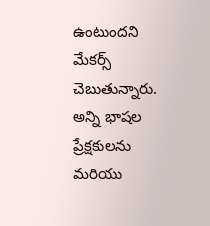ఉంటుందని మేకర్స్‌ చెబుతున్నారు. అన్ని భాషల ప్రేక్షకులను మరియు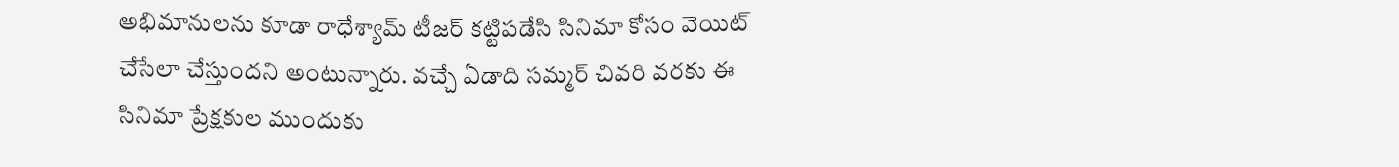అభిమానులను కూడా రాధేశ్యామ్‌ టీజర్‌ కట్టిపడేసి సినిమా కోసం వెయిట్‌ చేసేలా చేస్తుందని అంటున్నారు. వచ్చే ఏడాది సమ్మర్‌ చివరి వరకు ఈ సినిమా ప్రేక్షకుల ముందుకు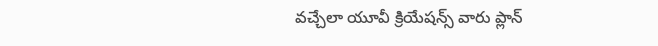వచ్చేలా యూవీ క్రియేషన్స్‌ వారు ప్లాన్‌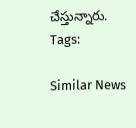చేస్తున్నారు.
Tags:

Similar News